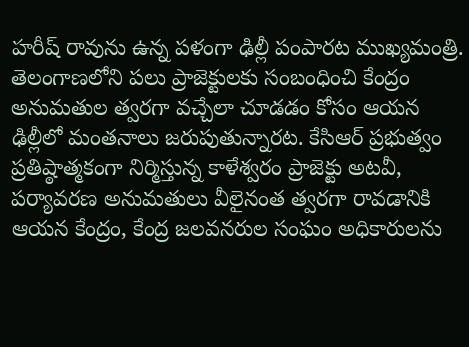హరీష్ రావును ఉన్న పళంగా ఢిల్లీ పంపారట ముఖ్యమంత్రి. తెలంగాణలోని పలు ప్రాజెక్టులకు సంబంధించి కేంద్రం అనుమతుల త్వరగా వచ్చేలా చూడడం కోసం ఆయన ఢిల్లీలో మంతనాలు జరుపుతున్నారట. కేసిఆర్ ప్రభుత్వం ప్రతిష్ఠాత్మకంగా నిర్మిస్తున్న కాళేశ్వరం ప్రాజెక్టు అటవీ, పర్యావరణ అనుమతులు వీలైనంత త్వరగా రావడానికి ఆయన కేంద్రం, కేంద్ర జలవనరుల సంఘం అధికారులను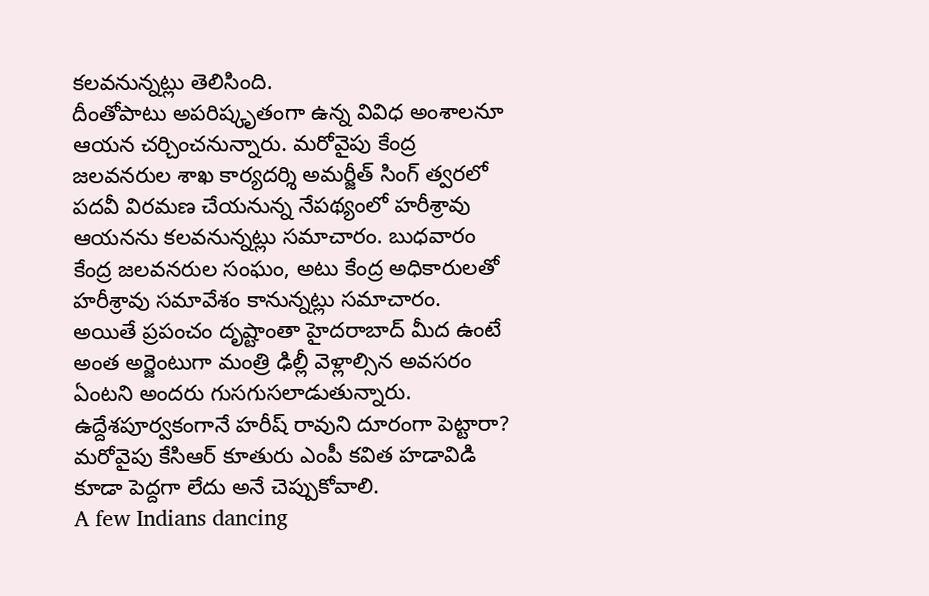కలవనున్నట్లు తెలిసింది.
దీంతోపాటు అపరిష్కృతంగా ఉన్న వివిధ అంశాలనూ ఆయన చర్చించనున్నారు. మరోవైపు కేంద్ర జలవనరుల శాఖ కార్యదర్శి అమర్జీత్ సింగ్ త్వరలో పదవీ విరమణ చేయనున్న నేపథ్యంలో హరీశ్రావు ఆయనను కలవనున్నట్లు సమాచారం. బుధవారం కేంద్ర జలవనరుల సంఘం, అటు కేంద్ర అధికారులతో హరీశ్రావు సమావేశం కానున్నట్లు సమాచారం.
అయితే ప్రపంచం దృష్టాంతా హైదరాబాద్ మీద ఉంటే అంత అర్జెంటుగా మంత్రి ఢిల్లీ వెళ్లాల్సిన అవసరం ఏంటని అందరు గుసగుసలాడుతున్నారు. ఉద్దేశపూర్వకంగానే హరీష్ రావుని దూరంగా పెట్టారా? మరోవైపు కేసిఆర్ కూతురు ఎంపీ కవిత హడావిడి కూడా పెద్దగా లేదు అనే చెప్పుకోవాలి.
A few Indians dancing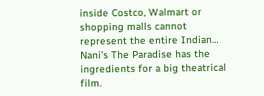inside Costco, Walmart or shopping malls cannot represent the entire Indian…
Nani’s The Paradise has the ingredients for a big theatrical film.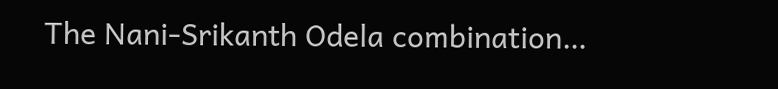The Nani-Srikanth Odela combination…